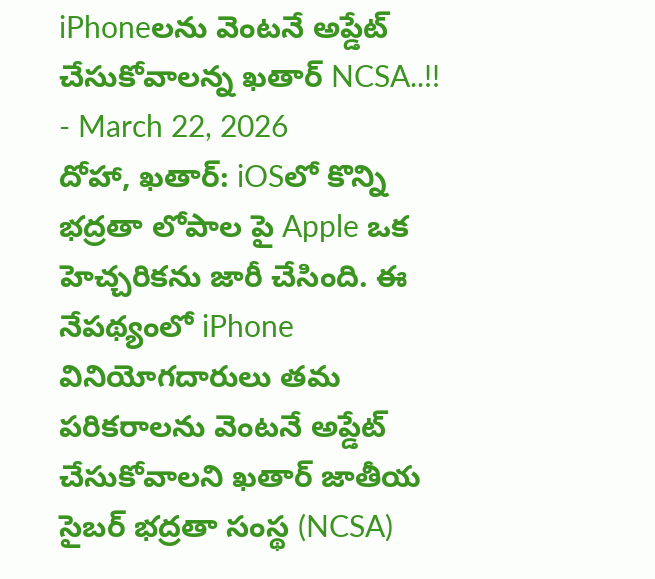iPhoneలను వెంటనే అప్డేట్ చేసుకోవాలన్న ఖతార్ NCSA..!!
- March 22, 2026
దోహా, ఖతార్: iOSలో కొన్ని భద్రతా లోపాల పై Apple ఒక హెచ్చరికను జారీ చేసింది. ఈ నేపథ్యంలో iPhone వినియోగదారులు తమ పరికరాలను వెంటనే అప్డేట్ చేసుకోవాలని ఖతార్ జాతీయ సైబర్ భద్రతా సంస్థ (NCSA)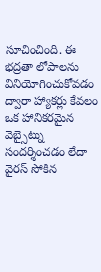సూచించింది. ఈ భద్రతా లోపాలను వినియోగించుకోవడం ద్వారా హ్యాకర్లు కేవలం ఒక హానికరమైన వెబ్సైట్ను సందర్శించడం లేదా వైరస్ సోకిన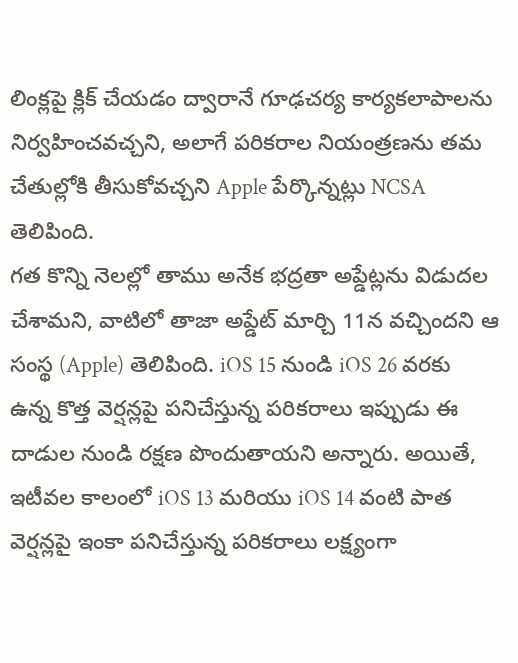లింక్లపై క్లిక్ చేయడం ద్వారానే గూఢచర్య కార్యకలాపాలను నిర్వహించవచ్చని, అలాగే పరికరాల నియంత్రణను తమ చేతుల్లోకి తీసుకోవచ్చని Apple పేర్కొన్నట్లు NCSA తెలిపింది.
గత కొన్ని నెలల్లో తాము అనేక భద్రతా అప్డేట్లను విడుదల చేశామని, వాటిలో తాజా అప్డేట్ మార్చి 11న వచ్చిందని ఆ సంస్థ (Apple) తెలిపింది. iOS 15 నుండి iOS 26 వరకు ఉన్న కొత్త వెర్షన్లపై పనిచేస్తున్న పరికరాలు ఇప్పుడు ఈ దాడుల నుండి రక్షణ పొందుతాయని అన్నారు. అయితే, ఇటీవల కాలంలో iOS 13 మరియు iOS 14 వంటి పాత వెర్షన్లపై ఇంకా పనిచేస్తున్న పరికరాలు లక్ష్యంగా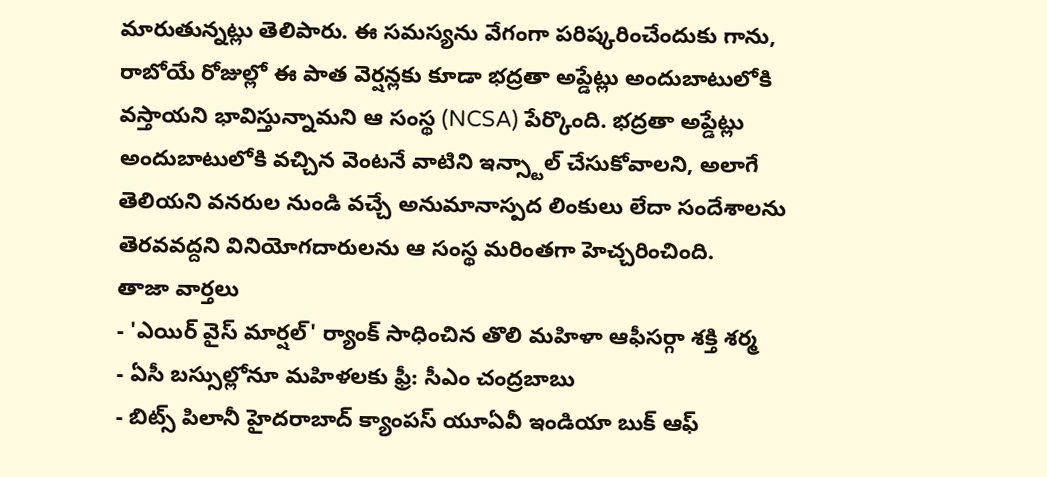మారుతున్నట్లు తెలిపారు. ఈ సమస్యను వేగంగా పరిష్కరించేందుకు గాను, రాబోయే రోజుల్లో ఈ పాత వెర్షన్లకు కూడా భద్రతా అప్డేట్లు అందుబాటులోకి వస్తాయని భావిస్తున్నామని ఆ సంస్థ (NCSA) పేర్కొంది. భద్రతా అప్డేట్లు అందుబాటులోకి వచ్చిన వెంటనే వాటిని ఇన్స్టాల్ చేసుకోవాలని, అలాగే తెలియని వనరుల నుండి వచ్చే అనుమానాస్పద లింకులు లేదా సందేశాలను తెరవవద్దని వినియోగదారులను ఆ సంస్థ మరింతగా హెచ్చరించింది.
తాజా వార్తలు
- 'ఎయిర్ వైస్ మార్షల్' ర్యాంక్ సాధించిన తొలి మహిళా ఆఫీసర్గా శక్తి శర్మ
- ఏసీ బస్సుల్లోనూ మహిళలకు ఫ్రీ: సీఎం చంద్రబాబు
- బిట్స్ పిలానీ హైదరాబాద్ క్యాంపస్ యూఏవీ ఇండియా బుక్ ఆఫ్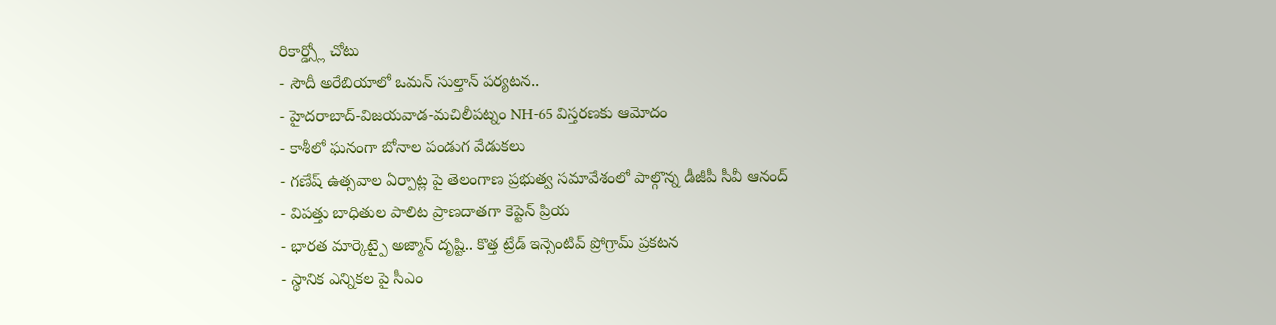రికార్డ్స్లో చోటు
- సౌదీ అరేబియాలో ఒమన్ సుల్తాన్ పర్యటన..
- హైదరాబాద్-విజయవాడ-మచిలీపట్నం NH-65 విస్తరణకు ఆమోదం
- కాశీలో ఘనంగా బోనాల పండుగ వేడుకలు
- గణేష్ ఉత్సవాల ఏర్పాట్ల పై తెలంగాణ ప్రభుత్వ సమావేశంలో పాల్గొన్న డీజీపీ సీవీ ఆనంద్
- విపత్తు బాధితుల పాలిట ప్రాణదాతగా కెప్టెన్ ప్రియ
- భారత మార్కెట్పై అజ్మాన్ దృష్టి.. కొత్త ట్రేడ్ ఇన్సెంటివ్ ప్రోగ్రామ్ ప్రకటన
- స్థానిక ఎన్నికల పై సీఎం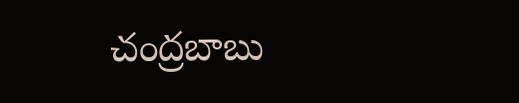చంద్రబాబు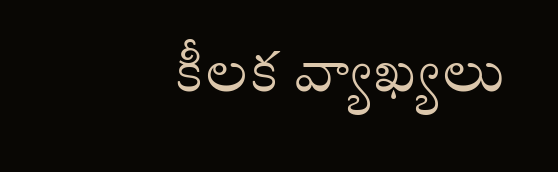కీలక వ్యాఖ్యలు